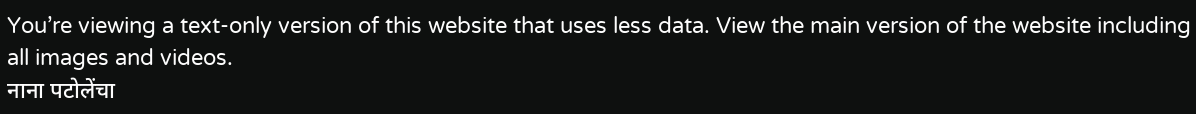You’re viewing a text-only version of this website that uses less data. View the main version of the website including all images and videos.
नाना पटोलेंचा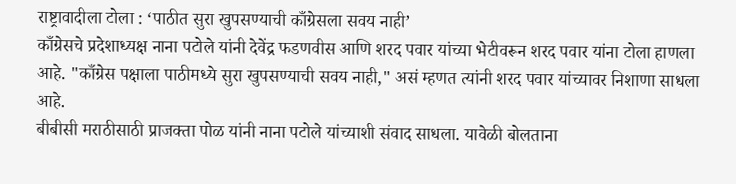राष्ट्रावादीला टोला : ‘पाठीत सुरा खुपसण्याची काँग्रेसला सवय नाही’
काँग्रेसचे प्रदेशाध्यक्ष नाना पटोले यांनी देवेंद्र फडणवीस आणि शरद पवार यांच्या भेटीवरून शरद पवार यांना टोला हाणला आहे. "काँग्रेस पक्षाला पाठीमध्ये सुरा खुपसण्याची सवय नाही," असं म्हणत त्यांनी शरद पवार यांच्यावर निशाणा साधला आहे.
बीबीसी मराठीसाठी प्राजक्ता पोळ यांनी नाना पटोले यांच्याशी संवाद साधला. यावेळी बोलताना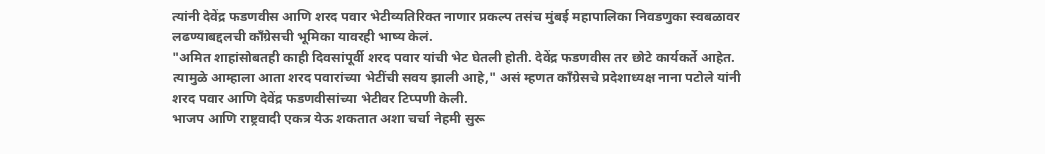त्यांनी देवेंद्र फडणवीस आणि शरद पवार भेटीव्यतिरिक्त नाणार प्रकल्प तसंच मुंबई महापालिका निवडणुका स्वबळावर लढण्याबद्दलची काँग्रेसची भूमिका यावरही भाष्य केलं.
"अमित शाहांसोबतही काही दिवसांपूर्वी शरद पवार यांची भेट घेतली होती. देवेंद्र फडणवीस तर छोटे कार्यकर्ते आहेत. त्यामुळे आम्हाला आता शरद पवारांच्या भेटींची सवय झाली आहे," असं म्हणत काँग्रेसचे प्रदेशाध्यक्ष नाना पटोले यांनी शरद पवार आणि देवेंद्र फडणवीसांच्या भेटीवर टिप्पणी केली.
भाजप आणि राष्ट्रवादी एकत्र येऊ शकतात अशा चर्चा नेहमी सुरू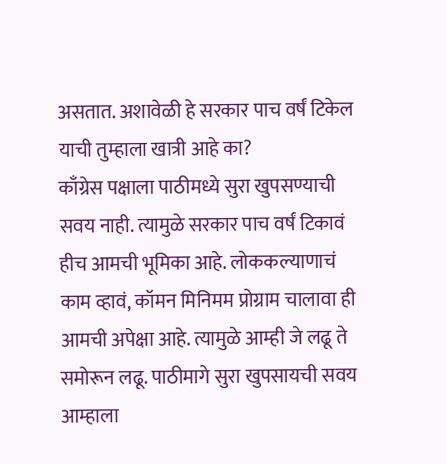असतात. अशावेळी हे सरकार पाच वर्षं टिकेल याची तुम्हाला खात्री आहे का?
काँग्रेस पक्षाला पाठीमध्ये सुरा खुपसण्याची सवय नाही. त्यामुळे सरकार पाच वर्षं टिकावं हीच आमची भूमिका आहे. लोककल्याणाचं काम व्हावं, कॉमन मिनिमम प्रोग्राम चालावा ही आमची अपेक्षा आहे. त्यामुळे आम्ही जे लढू ते समोरून लढू. पाठीमागे सुरा खुपसायची सवय आम्हाला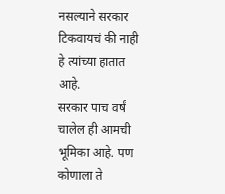नसल्याने सरकार टिकवायचं की नाही हे त्यांच्या हातात आहे.
सरकार पाच वर्षं चालेल ही आमची भूमिका आहे. पण कोणाला ते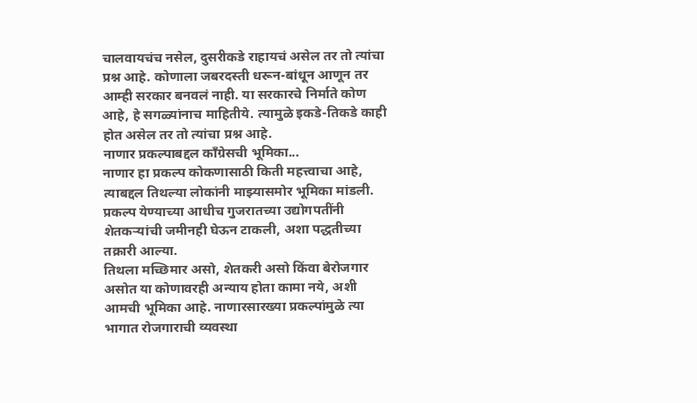चालवायचंच नसेल, दुसरीकडे राहायचं असेल तर तो त्यांचा प्रश्न आहे. कोणाला जबरदस्ती धरून-बांधून आणून तर आम्ही सरकार बनवलं नाही. या सरकारचे निर्माते कोण आहे, हे सगळ्यांनाच माहितीये. त्यामुळे इकडे-तिकडे काही होत असेल तर तो त्यांचा प्रश्न आहे.
नाणार प्रकल्पाबद्दल काँग्रेसची भूमिका...
नाणार हा प्रकल्प कोकणासाठी किती महत्त्वाचा आहे, त्याबद्दल तिथल्या लोकांनी माझ्यासमोर भूमिका मांडली. प्रकल्प येण्याच्या आधीच गुजरातच्या उद्योगपतींनी शेतकऱ्यांची जमीनही घेऊन टाकली, अशा पद्धतीच्या तक्रारी आल्या.
तिथला मच्छिमार असो, शेतकरी असो किंवा बेरोजगार असोत या कोणावरही अन्याय होता कामा नये, अशी आमची भूमिका आहे. नाणारसारख्या प्रकल्पांमुळे त्या भागात रोजगाराची व्यवस्था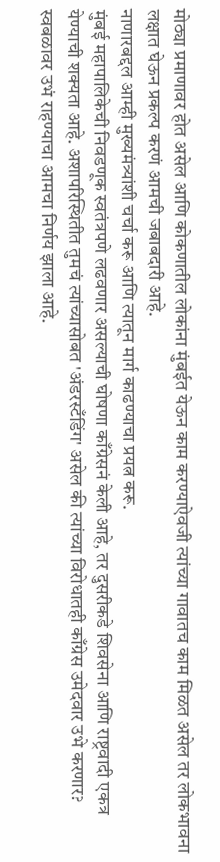मोठ्या प्रमाणावर होत असेल आणि कोकणातील लोकांना मुंबईत येऊन काम करण्याऐवजी त्यांच्या गावातच काम मिळत असेल तर लोकभावना लक्षात घेऊन प्रकल्प करणं आमची जबाबदारी आहे.
नाणारबद्दल आम्ही मुख्यमंत्र्यांशी चर्चा करू आणि त्यातून मार्ग काढण्याचा प्रयत्न करू.
मुंबई महापालिकेची निवडणूक स्वतंत्रपणे लढवणार असल्याची घोषणा काँग्रेसनं केली आहे, तर दुसरीकडे शिवसेना आणि राष्ट्रवादी एकत्र येण्याची शक्यता आहे. अशापरिस्थितीत तुमचं त्यांच्यासोबत 'अंडरस्टँडिंग' असेल की त्यांच्या विरोधातही काँग्रेस उमेदवार उभे करणार?
स्वबळावर उभं राहण्याचा आमचा निर्णय झाला आहे.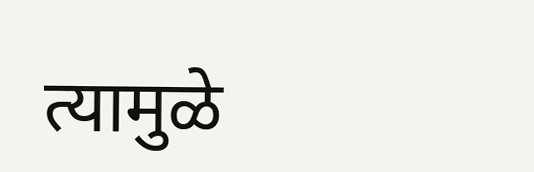त्यामुळे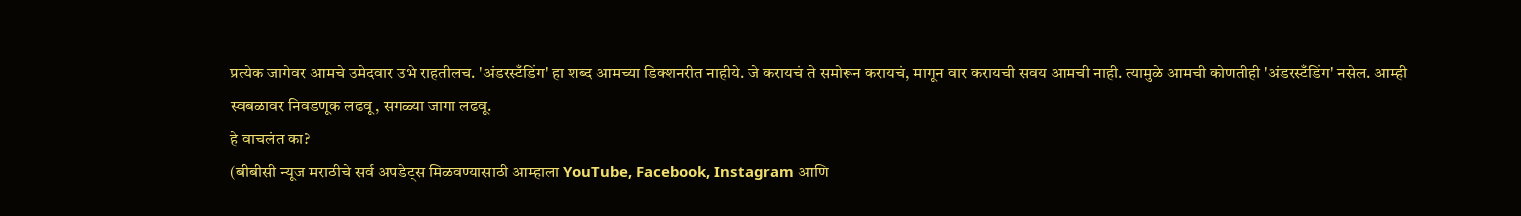प्रत्येक जागेवर आमचे उमेदवार उभे राहतीलच. 'अंडरस्टँडिंग' हा शब्द आमच्या डिक्शनरीत नाहीये. जे करायचं ते समोरून करायचं, मागून वार करायची सवय आमची नाही. त्यामुळे आमची कोणतीही 'अंडरस्टँडिंग' नसेल. आम्ही स्वबळावर निवडणूक लढवू, सगळ्या जागा लढवू.
हे वाचलंत का?
(बीबीसी न्यूज मराठीचे सर्व अपडेट्स मिळवण्यासाठी आम्हाला YouTube, Facebook, Instagram आणि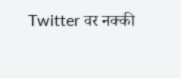Twitter वर नक्की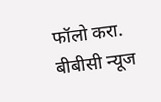फॉलो करा.
बीबीसी न्यूज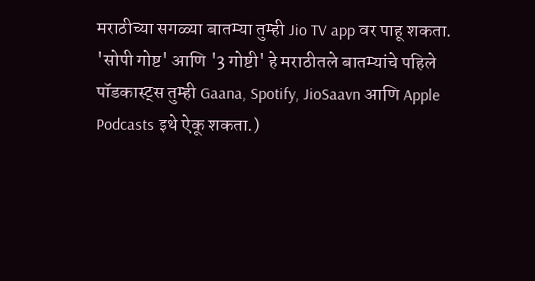मराठीच्या सगळ्या बातम्या तुम्ही Jio TV app वर पाहू शकता.
'सोपी गोष्ट' आणि '3 गोष्टी' हे मराठीतले बातम्यांचे पहिले पॉडकास्ट्स तुम्ही Gaana, Spotify, JioSaavn आणि Apple Podcasts इथे ऐकू शकता.)